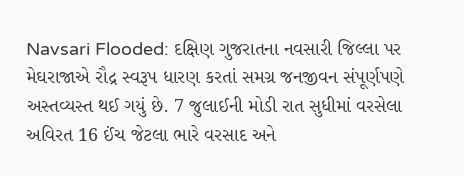Navsari Flooded: દક્ષિણ ગુજરાતના નવસારી જિલ્લા પર મેઘરાજાએ રૌદ્ર સ્વરૂપ ધારણ કરતાં સમગ્ર જનજીવન સંપૂર્ણપણે અસ્તવ્યસ્ત થઈ ગયું છે. 7 જુલાઈની મોડી રાત સુધીમાં વરસેલા અવિરત 16 ઈંચ જેટલા ભારે વરસાદ અને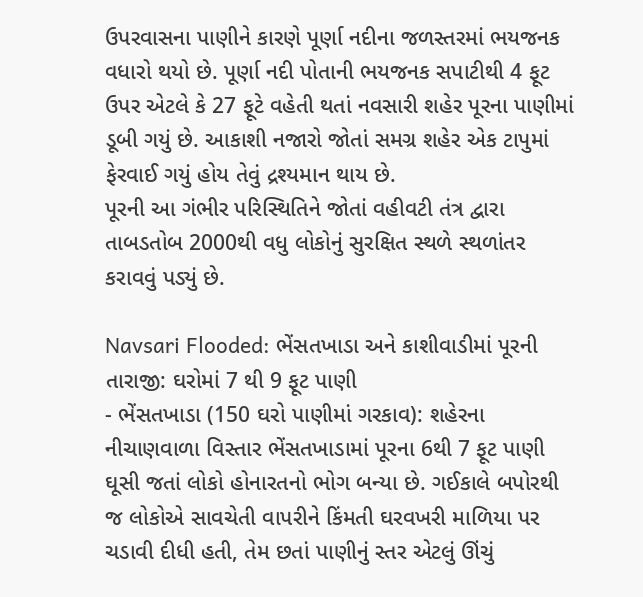ઉપરવાસના પાણીને કારણે પૂર્ણા નદીના જળસ્તરમાં ભયજનક વધારો થયો છે. પૂર્ણા નદી પોતાની ભયજનક સપાટીથી 4 ફૂટ ઉપર એટલે કે 27 ફૂટે વહેતી થતાં નવસારી શહેર પૂરના પાણીમાં ડૂબી ગયું છે. આકાશી નજારો જોતાં સમગ્ર શહેર એક ટાપુમાં ફેરવાઈ ગયું હોય તેવું દ્રશ્યમાન થાય છે.
પૂરની આ ગંભીર પરિસ્થિતિને જોતાં વહીવટી તંત્ર દ્વારા તાબડતોબ 2000થી વધુ લોકોનું સુરક્ષિત સ્થળે સ્થળાંતર કરાવવું પડ્યું છે.

Navsari Flooded: ભેંસતખાડા અને કાશીવાડીમાં પૂરની તારાજી: ઘરોમાં 7 થી 9 ફૂટ પાણી
- ભેંસતખાડા (150 ઘરો પાણીમાં ગરકાવ): શહેરના નીચાણવાળા વિસ્તાર ભેંસતખાડામાં પૂરના 6થી 7 ફૂટ પાણી ઘૂસી જતાં લોકો હોનારતનો ભોગ બન્યા છે. ગઈકાલે બપોરથી જ લોકોએ સાવચેતી વાપરીને કિંમતી ઘરવખરી માળિયા પર ચડાવી દીધી હતી, તેમ છતાં પાણીનું સ્તર એટલું ઊંચું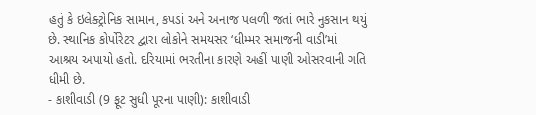હતું કે ઇલેક્ટ્રોનિક સામાન, કપડાં અને અનાજ પલળી જતાં ભારે નુકસાન થયું છે. સ્થાનિક કોર્પોરેટર દ્વારા લોકોને સમયસર ‘ધીમ્મર સમાજની વાડી’માં આશ્રય અપાયો હતો. દરિયામાં ભરતીના કારણે અહીં પાણી ઓસરવાની ગતિ ધીમી છે.
- કાશીવાડી (9 ફૂટ સુધી પૂરના પાણી): કાશીવાડી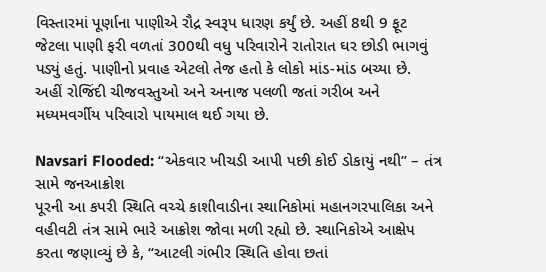વિસ્તારમાં પૂર્ણાના પાણીએ રૌદ્ર સ્વરૂપ ધારણ કર્યું છે. અહીં 8થી 9 ફૂટ જેટલા પાણી ફરી વળતાં 300થી વધુ પરિવારોને રાતોરાત ઘર છોડી ભાગવું પડ્યું હતું. પાણીનો પ્રવાહ એટલો તેજ હતો કે લોકો માંડ-માંડ બચ્યા છે. અહીં રોજિંદી ચીજવસ્તુઓ અને અનાજ પલળી જતાં ગરીબ અને મધ્યમવર્ગીય પરિવારો પાયમાલ થઈ ગયા છે.

Navsari Flooded: “એકવાર ખીચડી આપી પછી કોઈ ડોકાયું નથી” – તંત્ર સામે જનઆક્રોશ
પૂરની આ કપરી સ્થિતિ વચ્ચે કાશીવાડીના સ્થાનિકોમાં મહાનગરપાલિકા અને વહીવટી તંત્ર સામે ભારે આક્રોશ જોવા મળી રહ્યો છે. સ્થાનિકોએ આક્ષેપ કરતા જણાવ્યું છે કે, “આટલી ગંભીર સ્થિતિ હોવા છતાં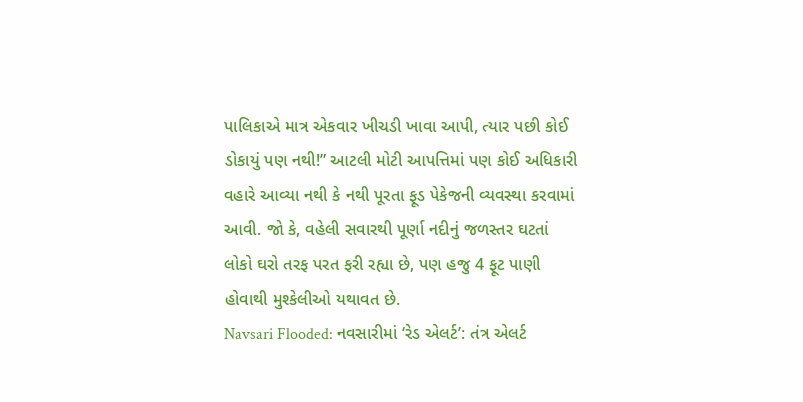પાલિકાએ માત્ર એકવાર ખીચડી ખાવા આપી, ત્યાર પછી કોઈ ડોકાયું પણ નથી!” આટલી મોટી આપત્તિમાં પણ કોઈ અધિકારી વહારે આવ્યા નથી કે નથી પૂરતા ફૂડ પેકેજની વ્યવસ્થા કરવામાં આવી. જો કે, વહેલી સવારથી પૂર્ણા નદીનું જળસ્તર ઘટતાં લોકો ઘરો તરફ પરત ફરી રહ્યા છે, પણ હજુ 4 ફૂટ પાણી હોવાથી મુશ્કેલીઓ યથાવત છે.
Navsari Flooded: નવસારીમાં ‘રેડ એલર્ટ’: તંત્ર એલર્ટ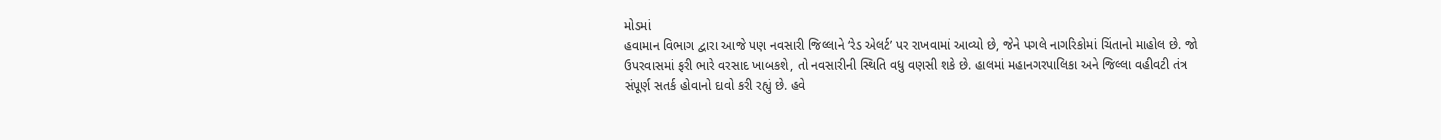મોડમાં
હવામાન વિભાગ દ્વારા આજે પણ નવસારી જિલ્લાને ‘રેડ એલર્ટ’ પર રાખવામાં આવ્યો છે, જેને પગલે નાગરિકોમાં ચિંતાનો માહોલ છે. જો ઉપરવાસમાં ફરી ભારે વરસાદ ખાબકશે, તો નવસારીની સ્થિતિ વધુ વણસી શકે છે. હાલમાં મહાનગરપાલિકા અને જિલ્લા વહીવટી તંત્ર સંપૂર્ણ સતર્ક હોવાનો દાવો કરી રહ્યું છે. હવે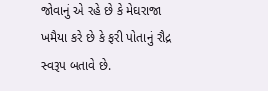જોવાનું એ રહે છે કે મેઘરાજા ખમૈયા કરે છે કે ફરી પોતાનું રૌદ્ર સ્વરૂપ બતાવે છે.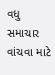વધુ સમાચાર વાંચવા માટે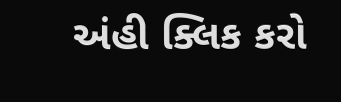અંહી ક્લિક કરો